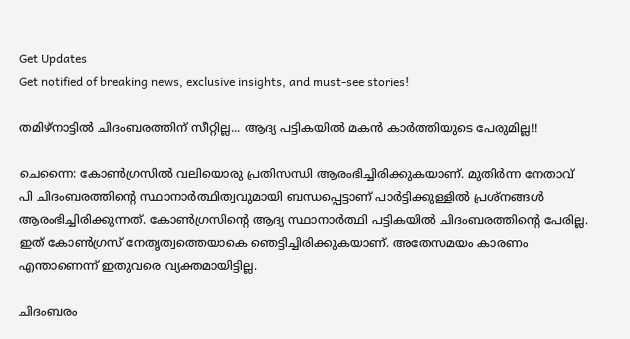Get Updates
Get notified of breaking news, exclusive insights, and must-see stories!

തമിഴ്‌നാട്ടില്‍ ചിദംബരത്തിന് സീറ്റില്ല... ആദ്യ പട്ടികയില്‍ മകന്‍ കാര്‍ത്തിയുടെ പേരുമില്ല!!

ചെന്നൈ: കോണ്‍ഗ്രസില്‍ വലിയൊരു പ്രതിസന്ധി ആരംഭിച്ചിരിക്കുകയാണ്. മുതിര്‍ന്ന നേതാവ് പി ചിദംബരത്തിന്റെ സ്ഥാനാര്‍ത്ഥിത്വവുമായി ബന്ധപ്പെട്ടാണ് പാര്‍ട്ടിക്കുള്ളില്‍ പ്രശ്‌നങ്ങള്‍ ആരംഭിച്ചിരിക്കുന്നത്. കോണ്‍ഗ്രസിന്റെ ആദ്യ സ്ഥാനാര്‍ത്ഥി പട്ടികയില്‍ ചിദംബരത്തിന്റെ പേരില്ല. ഇത് കോണ്‍ഗ്രസ് നേതൃത്വത്തെയാകെ ഞെട്ടിച്ചിരിക്കുകയാണ്. അതേസമയം കാരണം എന്താണെന്ന് ഇതുവരെ വ്യക്തമായിട്ടില്ല.

ചിദംബരം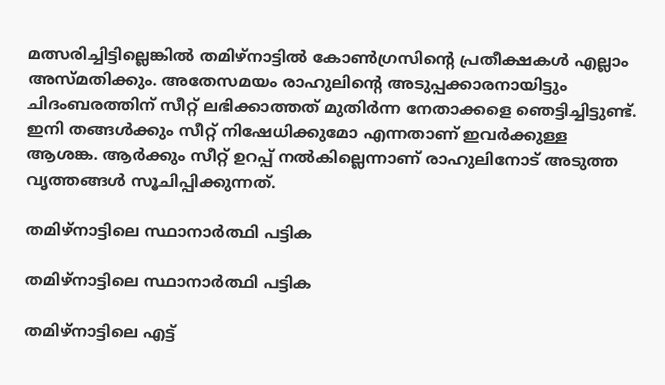മത്സരിച്ചിട്ടില്ലെങ്കില്‍ തമിഴ്‌നാട്ടില്‍ കോണ്‍ഗ്രസിന്റെ പ്രതീക്ഷകള്‍ എല്ലാം അസ്മതിക്കും. അതേസമയം രാഹുലിന്റെ അടുപ്പക്കാരനായിട്ടും ചിദംബരത്തിന് സീറ്റ് ലഭിക്കാത്തത് മുതിര്‍ന്ന നേതാക്കളെ ഞെട്ടിച്ചിട്ടുണ്ട്. ഇനി തങ്ങള്‍ക്കും സീറ്റ് നിഷേധിക്കുമോ എന്നതാണ് ഇവര്‍ക്കുള്ള ആശങ്ക. ആര്‍ക്കും സീറ്റ് ഉറപ്പ് നല്‍കില്ലെന്നാണ് രാഹുലിനോട് അടുത്ത വൃത്തങ്ങള്‍ സൂചിപ്പിക്കുന്നത്.

തമിഴ്‌നാട്ടിലെ സ്ഥാനാര്‍ത്ഥി പട്ടിക

തമിഴ്‌നാട്ടിലെ സ്ഥാനാര്‍ത്ഥി പട്ടിക

തമിഴ്‌നാട്ടിലെ എട്ട്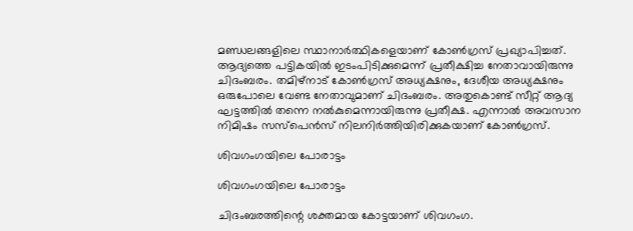മണ്ഡലങ്ങളിലെ സ്ഥാനാര്‍ത്ഥികളെയാണ് കോണ്‍ഗ്രസ് പ്രഖ്യാപിച്ചത്. ആദ്യത്തെ പട്ടികയില്‍ ഇടംപിടിക്കുമെന്ന് പ്രതീക്ഷിച്ച നേതാവായിരുന്നു ചിദംബരം. തമിഴ്‌നാട് കോണ്‍ഗ്രസ് അധ്യക്ഷനും, ദേശീയ അധ്യക്ഷനും ഒരുപോലെ വേണ്ട നേതാവുമാണ് ചിദംബരം. അതുകൊണ്ട് സീറ്റ് ആദ്യ ഘട്ടത്തില്‍ തന്നെ നല്‍കുമെന്നായിരുന്നു പ്രതീക്ഷ. എന്നാല്‍ അവസാന നിമിഷം സസ്‌പെന്‍സ് നിലനിര്‍ത്തിയിരിക്കുകയാണ് കോണ്‍ഗ്രസ്.

ശിവഗംഗയിലെ പോരാട്ടം

ശിവഗംഗയിലെ പോരാട്ടം

ചിദംബരത്തിന്റെ ശക്തമായ കോട്ടയാണ് ശിവഗംഗ.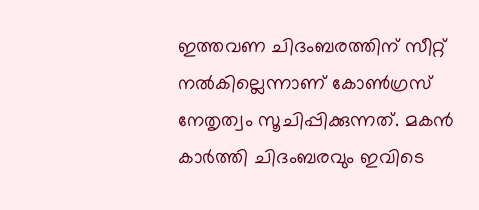ഇത്തവണ ചിദംബരത്തിന് സീറ്റ് നല്‍കില്ലെന്നാണ് കോണ്‍ഗ്രസ് നേതൃത്വം സൂചിപ്പിക്കുന്നത്. മകന്‍ കാര്‍ത്തി ചിദംബരവും ഇവിടെ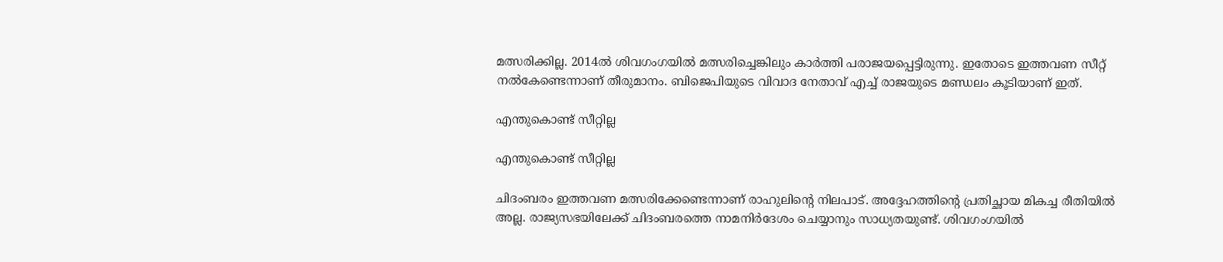മത്സരിക്കില്ല. 2014ല്‍ ശിവഗംഗയില്‍ മത്സരിച്ചെങ്കിലും കാര്‍ത്തി പരാജയപ്പെട്ടിരുന്നു. ഇതോടെ ഇത്തവണ സീറ്റ് നല്‍കേണ്ടെന്നാണ് തീരുമാനം. ബിജെപിയുടെ വിവാദ നേതാവ് എച്ച് രാജയുടെ മണ്ഡലം കൂടിയാണ് ഇത്.

എന്തുകൊണ്ട് സീറ്റില്ല

എന്തുകൊണ്ട് സീറ്റില്ല

ചിദംബരം ഇത്തവണ മത്സരിക്കേണ്ടെന്നാണ് രാഹുലിന്റെ നിലപാട്. അദ്ദേഹത്തിന്റെ പ്രതിച്ഛായ മികച്ച രീതിയില്‍ അല്ല. രാജ്യസഭയിലേക്ക് ചിദംബരത്തെ നാമനിര്‍ദേശം ചെയ്യാനും സാധ്യതയുണ്ട്. ശിവഗംഗയില്‍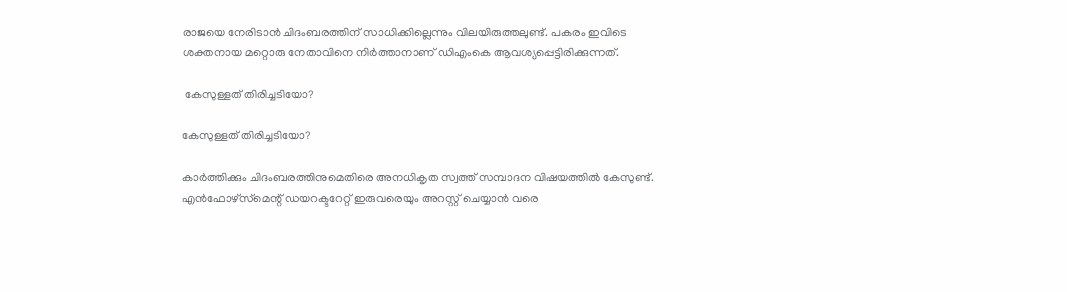രാജയെ നേരിടാന്‍ ചിദംബരത്തിന് സാധിക്കില്ലെന്നും വിലയിരുത്തലുണ്ട്. പകരം ഇവിടെ ശക്തനായ മറ്റൊരു നേതാവിനെ നിര്‍ത്താനാണ് ഡിഎംകെ ആവശ്യപ്പെട്ടിരിക്കുന്നത്.

 കേസുള്ളത് തിരിച്ചടിയോ?

കേസുള്ളത് തിരിച്ചടിയോ?

കാര്‍ത്തിക്കും ചിദംബരത്തിനുമെതിരെ അനധികൃത സ്വത്ത് സമ്പാദന വിഷയത്തില്‍ കേസുണ്ട്. എന്‍ഫോഴ്‌സ്‌മെന്റ് ഡയറക്ടറേറ്റ് ഇരുവരെയും അറസ്റ്റ് ചെയ്യാന്‍ വരെ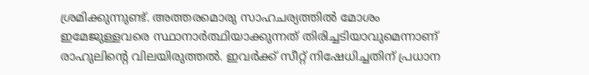ശ്രമിക്കുന്നുണ്ട്. അത്തരമൊരു സാഹചര്യത്തില്‍ മോശം ഇമേജുള്ളവരെ സ്ഥാനാര്‍ത്ഥിയാക്കുന്നത് തിരിച്ചടിയാവുമെന്നാണ് രാഹുലിന്റെ വിലയിരുത്തല്‍. ഇവര്‍ക്ക് സീറ്റ് നിഷേധിച്ചതിന് പ്രധാന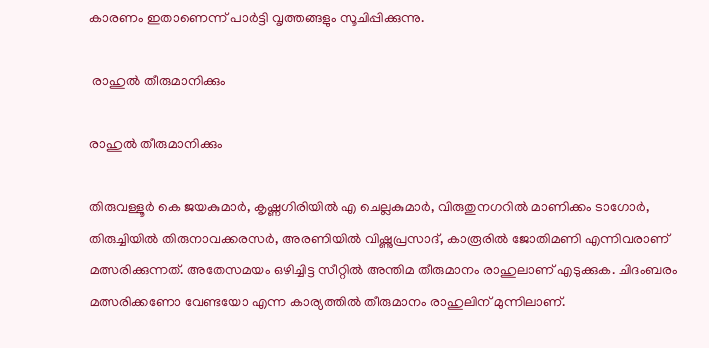കാരണം ഇതാണെന്ന് പാര്‍ട്ടി വൃത്തങ്ങളും സൂചിപ്പിക്കുന്നു.

 രാഹുല്‍ തീരുമാനിക്കും

രാഹുല്‍ തീരുമാനിക്കും

തിരുവള്ളൂര്‍ കെ ജയകുമാര്‍, കൃഷ്ണഗിരിയില്‍ എ ചെല്ലകുമാര്‍, വിരുതുനഗറില്‍ മാണിക്കം ടാഗോര്‍, തിരുച്ചിയില്‍ തിരുനാവക്കരസര്‍, അരണിയില്‍ വിഷ്ണുപ്രസാദ്, കാരൂരില്‍ ജോതിമണി എന്നിവരാണ് മത്സരിക്കുന്നത്. അതേസമയം ഒഴിച്ചിട്ട സീറ്റില്‍ അന്തിമ തീരുമാനം രാഹുലാണ് എടുക്കുക. ചിദംബരം മത്സരിക്കണോ വേണ്ടയോ എന്ന കാര്യത്തില്‍ തീരുമാനം രാഹുലിന് മുന്നിലാണ്.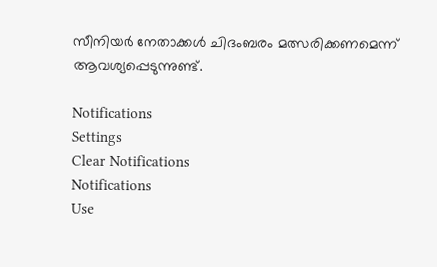സീനിയര്‍ നേതാക്കള്‍ ചിദംബരം മത്സരിക്കണമെന്ന് ആവശ്യപ്പെടുന്നുണ്ട്.

Notifications
Settings
Clear Notifications
Notifications
Use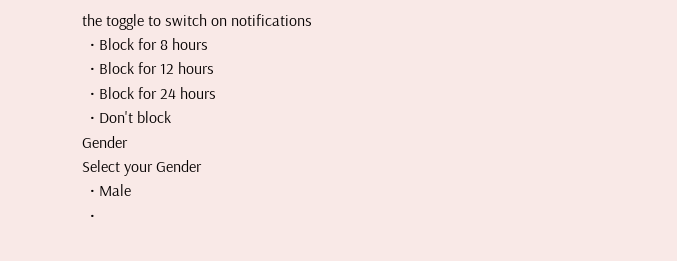the toggle to switch on notifications
  • Block for 8 hours
  • Block for 12 hours
  • Block for 24 hours
  • Don't block
Gender
Select your Gender
  • Male
  •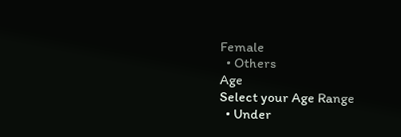Female
  • Others
Age
Select your Age Range
  • Under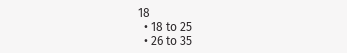18
  • 18 to 25
  • 26 to 35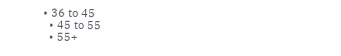• 36 to 45
  • 45 to 55
  • 55+